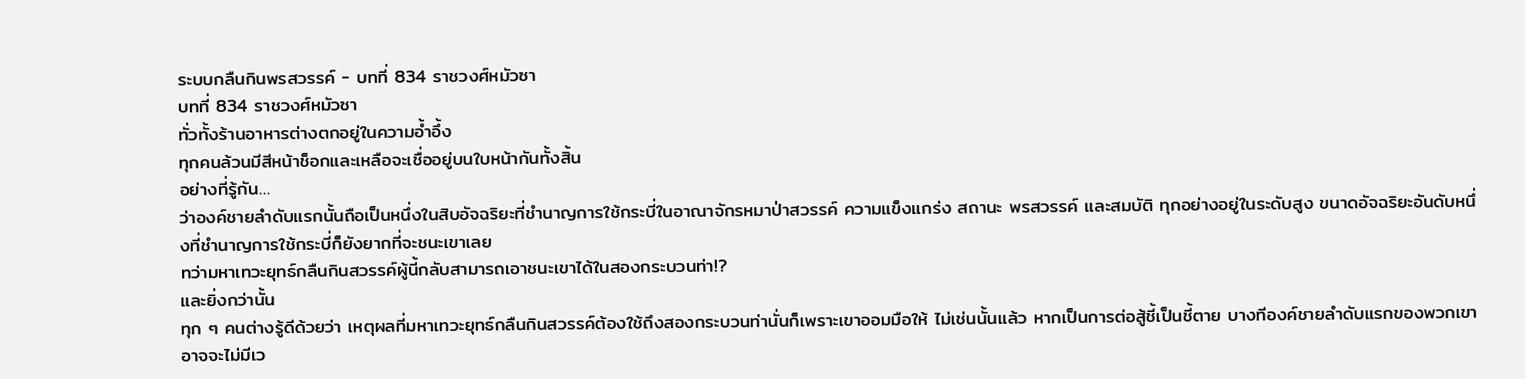ระบบกลืนกินพรสวรรค์ - บทที่ 834 ราชวงศ์หมัวซา
บทที่ 834 ราชวงศ์หมัวซา
ทั่วทั้งร้านอาหารต่างตกอยู่ในความอ้ำอึ้ง
ทุกคนล้วนมีสีหน้าช็อกและเหลือจะเชื่ออยู่บนใบหน้ากันทั้งสิ้น
อย่างที่รู้กัน…
ว่าองค์ชายลำดับแรกนั้นถือเป็นหนึ่งในสิบอัจฉริยะที่ชำนาญการใช้กระบี่ในอาณาจักรหมาป่าสวรรค์ ความแข็งแกร่ง สถานะ พรสวรรค์ และสมบัติ ทุกอย่างอยู่ในระดับสูง ขนาดอัจฉริยะอันดับหนึ่งที่ชำนาญการใช้กระบี่ก็ยังยากที่จะชนะเขาเลย
ทว่ามหาเทวะยุทธ์กลืนกินสวรรค์ผู้นี้กลับสามารถเอาชนะเขาได้ในสองกระบวนท่า!?
และยิ่งกว่านั้น
ทุก ๆ คนต่างรู้ดีด้วยว่า เหตุผลที่มหาเทวะยุทธ์กลืนกินสวรรค์ต้องใช้ถึงสองกระบวนท่านั่นก็เพราะเขาออมมือให้ ไม่เช่นนั้นแล้ว หากเป็นการต่อสู้ชี้เป็นชี้ตาย บางทีองค์ชายลำดับแรกของพวกเขาอาจจะไม่มีเว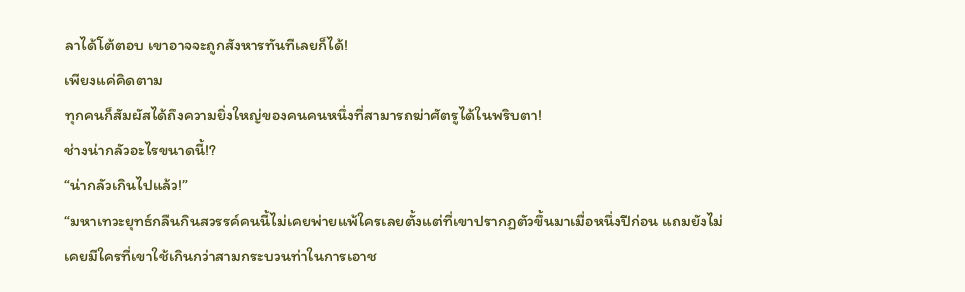ลาได้โต้ตอบ เขาอาจจะถูกสังหารทันทีเลยก็ได้!
เพียงแค่คิดตาม
ทุกคนก็สัมผัสได้ถึงความยิ่งใหญ่ของคนคนหนึ่งที่สามารถฆ่าศัตรูได้ในพริบตา!
ช่างน่ากลัวอะไรขนาดนี้!?
“น่ากลัวเกินไปแล้ว!”
“มหาเทวะยุทธ์กลืนกินสวรรค์คนนี้ไม่เคยพ่ายแพ้ใครเลยตั้งแต่ที่เขาปรากฏตัวขึ้นมาเมื่อหนึ่งปีก่อน แถมยังไม่เคยมีใครที่เขาใช้เกินกว่าสามกระบวนท่าในการเอาช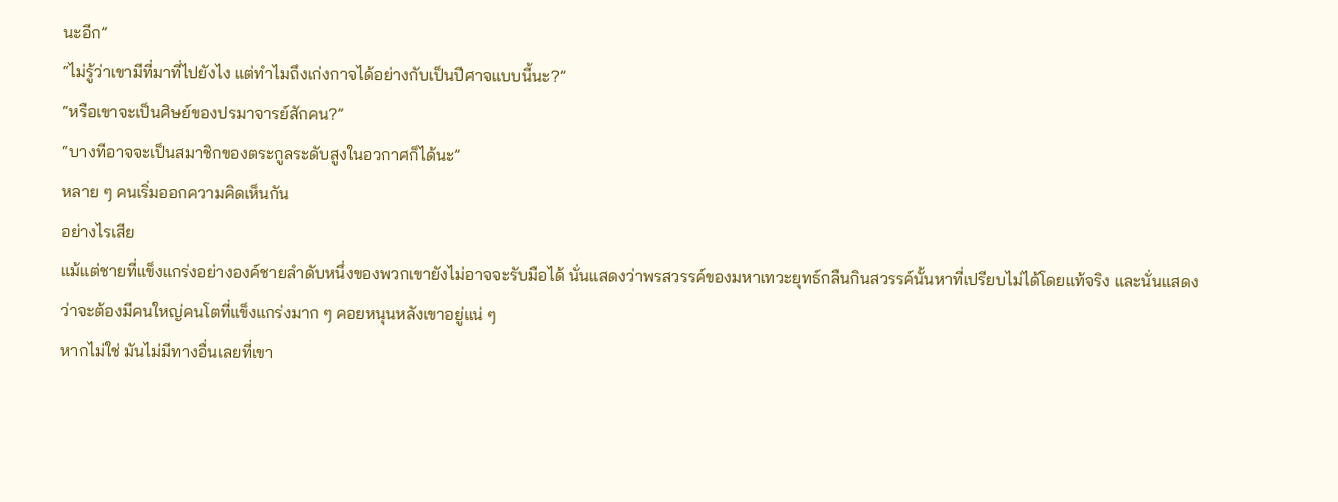นะอีก”
“ไม่รู้ว่าเขามีที่มาที่ไปยังไง แต่ทำไมถึงเก่งกาจได้อย่างกับเป็นปีศาจแบบนี้นะ?”
“หรือเขาจะเป็นศิษย์ของปรมาจารย์สักคน?”
“บางทีอาจจะเป็นสมาชิกของตระกูลระดับสูงในอวกาศก็ได้นะ”
หลาย ๆ คนเริ่มออกความคิดเห็นกัน
อย่างไรเสีย
แม้แต่ชายที่แข็งแกร่งอย่างองค์ชายลำดับหนึ่งของพวกเขายังไม่อาจจะรับมือได้ นั่นแสดงว่าพรสวรรค์ของมหาเทวะยุทธ์กลืนกินสวรรค์นั้นหาที่เปรียบไม่ได้โดยแท้จริง และนั่นแสดงว่าจะต้องมีคนใหญ่คนโตที่แข็งแกร่งมาก ๆ คอยหนุนหลังเขาอยู่แน่ ๆ
หากไม่ใช่ มันไม่มีทางอื่นเลยที่เขา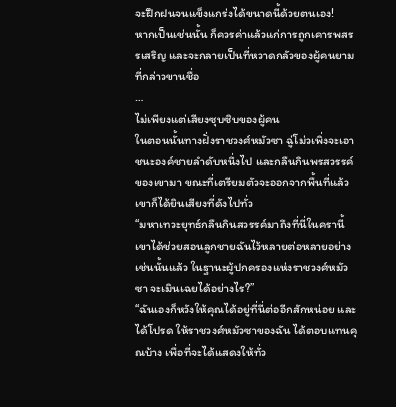จะฝึกฝนจนแข็งแกร่งได้ขนาดนี้ด้วยตนเอง!
หากเป็นเช่นนั้น ก็ควรค่าแล้วแก่การถูกเคารพสรรเสริญ และจะกลายเป็นที่หวาดกลัวของผู้คนยามที่กล่าวขานชื่อ
…
ไม่เพียงแต่เสียงซุบซิบของผู้คน
ในตอนนั้นทางฝั่งราชวงศ์หมัวซา ฉู่โม่วเพิ่งจะเอาชนะองค์ชายลำดับหนึ่งไป และกลืนกินพรสวรรค์ของเขามา ขณะที่เตรียมตัวจะออกจากพื้นที่แล้ว เขาก็ได้ยินเสียงที่ดังไปทั่ว
“มหาเทวะยุทธ์กลืนกินสวรรค์มาถึงที่นี่ในครานี้ เขาได้ช่วยสอนลูกชายฉันไว้หลายต่อหลายอย่าง เช่นนั้นแล้ว ในฐานะผู้ปกครองแห่งราชวงศ์หมัวซา จะเมินเฉยได้อย่างไร?”
“ฉันเองก็หวังให้คุณได้อยู่ที่นี่ต่ออีกสักหน่อย และได้โปรด ให้ราชวงศ์หมัวซาของฉัน ได้ตอบแทนคุณบ้าง เพื่อที่จะได้แสดงให้ทั่ว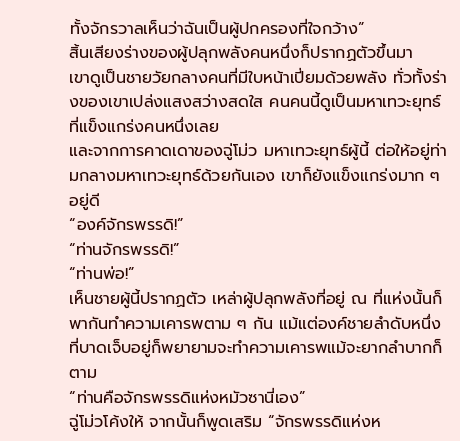ทั้งจักรวาลเห็นว่าฉันเป็นผู้ปกครองที่ใจกว้าง”
สิ้นเสียงร่างของผู้ปลุกพลังคนหนึ่งก็ปรากฏตัวขึ้นมา
เขาดูเป็นชายวัยกลางคนที่มีใบหน้าเปี่ยมด้วยพลัง ทั่วทั้งร่างของเขาเปล่งแสงสว่างสดใส คนคนนี้ดูเป็นมหาเทวะยุทธ์ที่แข็งแกร่งคนหนึ่งเลย
และจากการคาดเดาของฉู่โม่ว มหาเทวะยุทธ์ผู้นี้ ต่อให้อยู่ท่ามกลางมหาเทวะยุทธ์ด้วยกันเอง เขาก็ยังแข็งแกร่งมาก ๆ อยู่ดี
“องค์จักรพรรดิ!”
“ท่านจักรพรรดิ!”
“ท่านพ่อ!”
เห็นชายผู้นี้ปรากฏตัว เหล่าผู้ปลุกพลังที่อยู่ ณ ที่แห่งนั้นก็พากันทำความเคารพตาม ๆ กัน แม้แต่องค์ชายลำดับหนึ่งที่บาดเจ็บอยู่ก็พยายามจะทำความเคารพแม้จะยากลำบากก็ตาม
“ท่านคือจักรพรรดิแห่งหมัวซานี่เอง”
ฉู่โม่วโค้งให้ จากนั้นก็พูดเสริม “จักรพรรดิแห่งห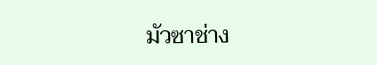มัวซาช่าง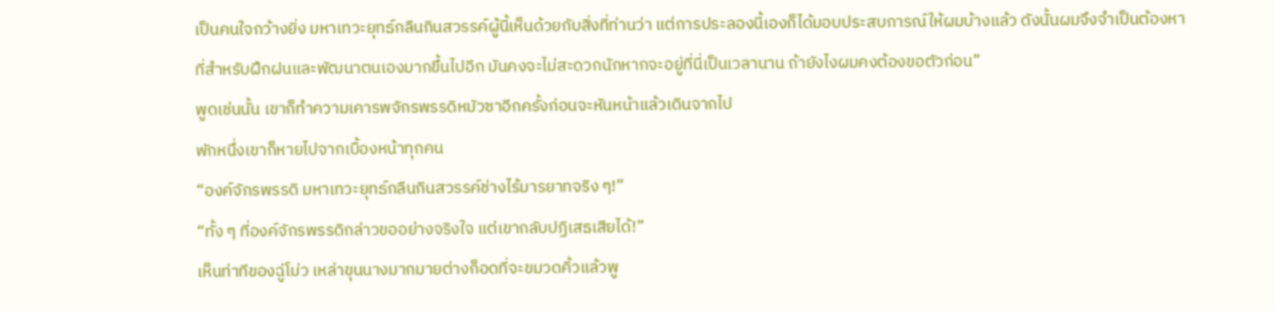เป็นคนใจกว้างยิ่ง มหาเทวะยุทธ์กลืนกินสวรรค์ผู้นี้เห็นด้วยกับสิ่งที่ท่านว่า แต่การประลองนี้เองก็ได้มอบประสบการณ์ให้ผมบ้างแล้ว ดังนั้นผมจึงจำเป็นต้องหาที่สำหรับฝึกฝนและพัฒนาตนเองมากขึ้นไปอีก มันคงจะไม่สะดวกนักหากจะอยู่ที่นี่เป็นเวลานาน ถ้ายังไงผมคงต้องขอตัวก่อน”
พูดเช่นนั้น เขาก็ทำความเคารพจักรพรรดิหมัวซาอีกครั้งก่อนจะหันหน้าแล้วเดินจากไป
พักหนึ่งเขาก็หายไปจากเบื้องหน้าทุกคน
“องค์จักรพรรดิ มหาเทวะยุทธ์กลืนกินสวรรค์ช่างไร้มารยาทจริง ๆ!”
“ทั้ง ๆ ที่องค์จักรพรรดิกล่าวขออย่างจริงใจ แต่เขากลับปฏิเสธเสียได้!”
เห็นท่าทีของฉู่โม่ว เหล่าขุนนางมากมายต่างก็อดที่จะขมวดคิ้วแล้วพู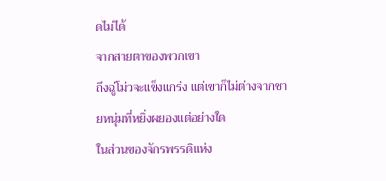ดไม่ได้
จากสายตาของพวกเขา
ถึงฉู่โม่วจะแข็งแกร่ง แต่เขาก็ไม่ต่างจากชายหนุ่มที่หยิ่งผยองแต่อย่างใด
ในส่วนของจักรพรรดิแห่ง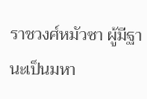ราชวงศ์หมัวซา ผู้มีฐานะเป็นมหา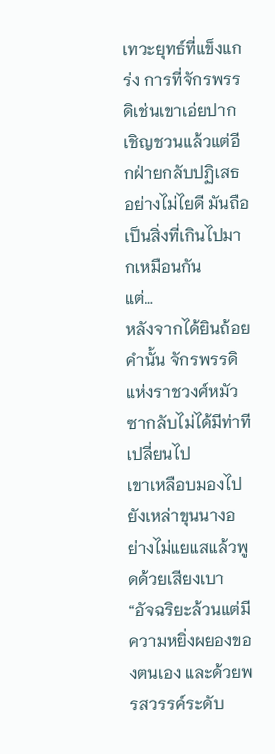เทวะยุทธ์ที่แข็งแกร่ง การที่จักรพรรดิเช่นเขาเอ่ยปากเชิญชวนแล้วแต่อีกฝ่ายกลับปฏิเสธอย่างไม่ไยดี มันถือเป็นสิ่งที่เกินไปมากเหมือนกัน
แต่…
หลังจากได้ยินถ้อยคำนั้น จักรพรรดิแห่งราชวงศ์หมัวซากลับไม่ได้มีท่าทีเปลี่ยนไป
เขาเหลือบมองไปยังเหล่าขุนนางอย่างไม่แยแสแล้วพูดด้วยเสียงเบา “อัจฉริยะล้วนแต่มีความหยิ่งผยองของตนเอง และด้วยพรสวรรค์ระดับ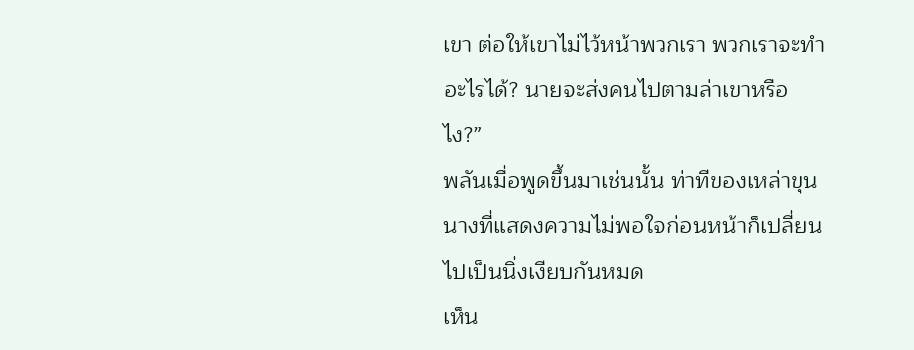เขา ต่อให้เขาไม่ไว้หน้าพวกเรา พวกเราจะทำอะไรได้? นายจะส่งคนไปตามล่าเขาหรือไง?”
พลันเมื่อพูดขึ้นมาเช่นนั้น ท่าทีของเหล่าขุนนางที่แสดงความไม่พอใจก่อนหน้าก็เปลี่ยนไปเป็นนิ่งเงียบกันหมด
เห็น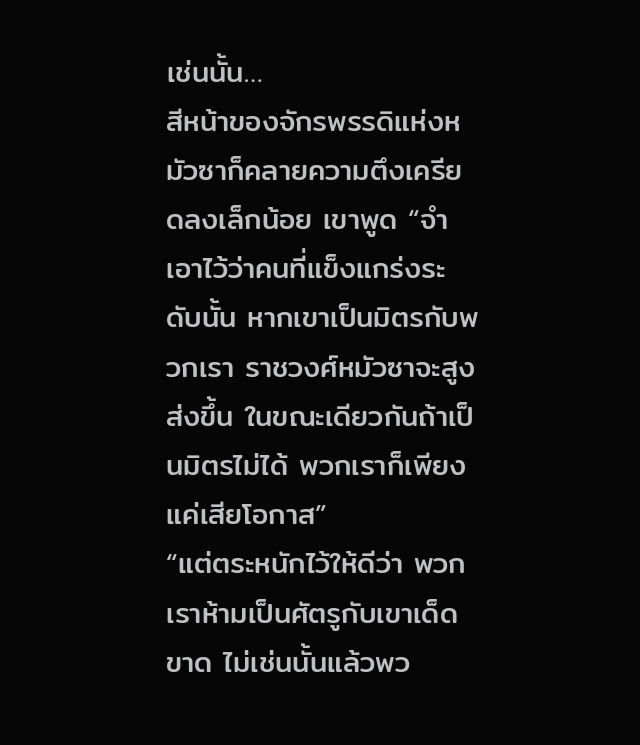เช่นนั้น…
สีหน้าของจักรพรรดิแห่งหมัวซาก็คลายความตึงเครียดลงเล็กน้อย เขาพูด “จำเอาไว้ว่าคนที่แข็งแกร่งระดับนั้น หากเขาเป็นมิตรกับพวกเรา ราชวงศ์หมัวซาจะสูงส่งขึ้น ในขณะเดียวกันถ้าเป็นมิตรไม่ได้ พวกเราก็เพียงแค่เสียโอกาส”
“แต่ตระหนักไว้ให้ดีว่า พวกเราห้ามเป็นศัตรูกับเขาเด็ดขาด ไม่เช่นนั้นแล้วพว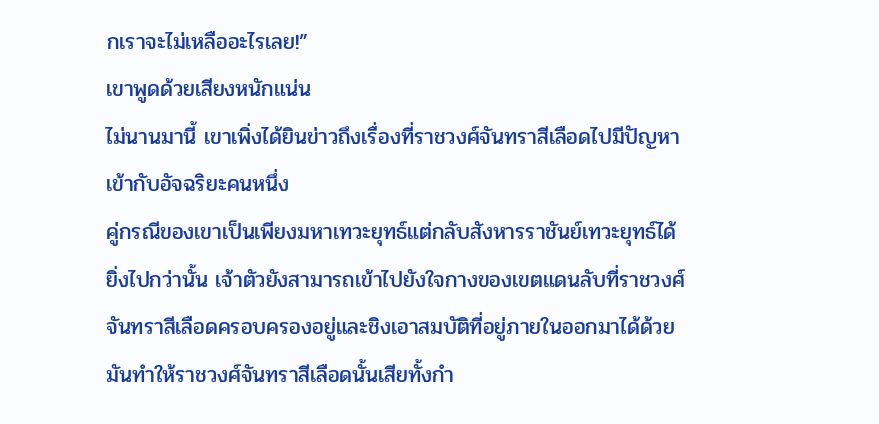กเราจะไม่เหลืออะไรเลย!”
เขาพูดด้วยเสียงหนักแน่น
ไม่นานมานี้ เขาเพิ่งได้ยินข่าวถึงเรื่องที่ราชวงศ์จันทราสีเลือดไปมีปัญหาเข้ากับอัจฉริยะคนหนึ่ง
คู่กรณีของเขาเป็นเพียงมหาเทวะยุทธ์แต่กลับสังหารราชันย์เทวะยุทธ์ได้
ยิ่งไปกว่านั้น เจ้าตัวยังสามารถเข้าไปยังใจกางของเขตแดนลับที่ราชวงศ์จันทราสีเลือดครอบครองอยู่และชิงเอาสมบัติที่อยู่ภายในออกมาได้ด้วย มันทำให้ราชวงศ์จันทราสีเลือดนั้นเสียทั้งกำ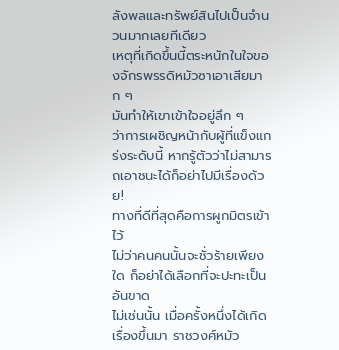ลังพลและทรัพย์สินไปเป็นจำนวนมากเลยทีเดียว
เหตุที่เกิดขึ้นนี้ตระหนักในใจของจักรพรรดิหมัวซาเอาเสียมาก ๆ
มันทำให้เขาเข้าใจอยู่ลึก ๆ
ว่าการเผชิญหน้ากับผู้ที่แข็งแกร่งระดับนี้ หากรู้ตัวว่าไม่สามารถเอาชนะได้ก็อย่าไปมีเรื่องด้วย!
ทางที่ดีที่สุดคือการผูกมิตรเข้าไว้
ไม่ว่าคนคนนั้นจะชั่วร้ายเพียงใด ก็อย่าได้เลือกที่จะปะทะเป็นอันขาด
ไม่เช่นนั้น เมื่อครั้งหนึ่งได้เกิดเรื่องขึ้นมา ราชวงศ์หมัว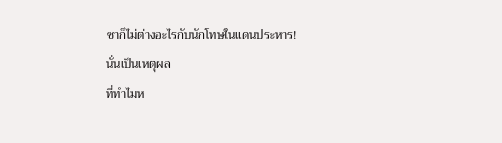ซาก็ไม่ต่างอะไรกับนักโทษในแดนประหาร!
นั่นเป็นเหตุผล
ที่ทำไมห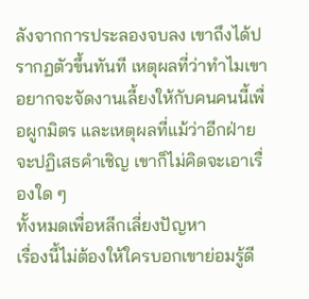ลังจากการประลองจบลง เขาถึงได้ปรากฏตัวขึ้นทันที เหตุผลที่ว่าทำไมเขาอยากจะจัดงานเลี้ยงให้กับคนคนนี้เพื่อผูกมิตร และเหตุผลที่แม้ว่าอีกฝ่ายจะปฏิเสธคำเชิญ เขาก็ไม่คิดจะเอาเรื่องใด ๆ
ทั้งหมดเพื่อหลีกเลี่ยงปัญหา
เรื่องนี้ไม่ต้องให้ใครบอกเขาย่อมรู้ดี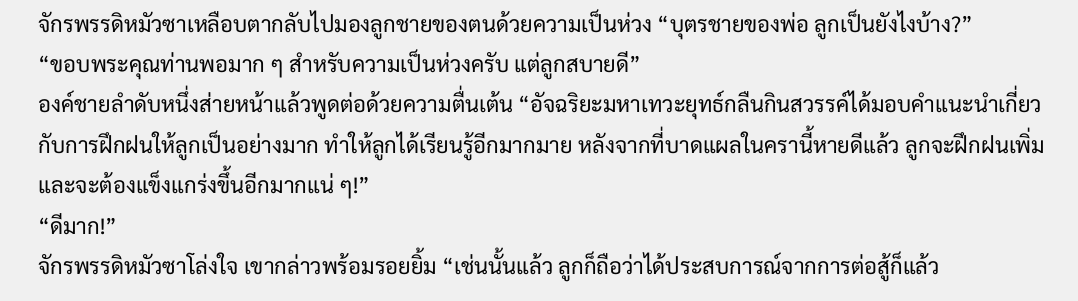จักรพรรดิหมัวซาเหลือบตากลับไปมองลูกชายของตนด้วยความเป็นห่วง “บุตรชายของพ่อ ลูกเป็นยังไงบ้าง?”
“ขอบพระคุณท่านพอมาก ๆ สำหรับความเป็นห่วงครับ แต่ลูกสบายดี”
องค์ชายลำดับหนึ่งส่ายหน้าแล้วพูดต่อด้วยความตื่นเต้น “อัจฉริยะมหาเทวะยุทธ์กลืนกินสวรรค์ได้มอบคำแนะนำเกี่ยวกับการฝึกฝนให้ลูกเป็นอย่างมาก ทำให้ลูกได้เรียนรู้อีกมากมาย หลังจากที่บาดแผลในครานี้หายดีแล้ว ลูกจะฝึกฝนเพิ่ม และจะต้องแข็งแกร่งขึ้นอีกมากแน่ ๆ!”
“ดีมาก!”
จักรพรรดิหมัวซาโล่งใจ เขากล่าวพร้อมรอยยิ้ม “เช่นนั้นแล้ว ลูกก็ถือว่าได้ประสบการณ์จากการต่อสู้ก็แล้ว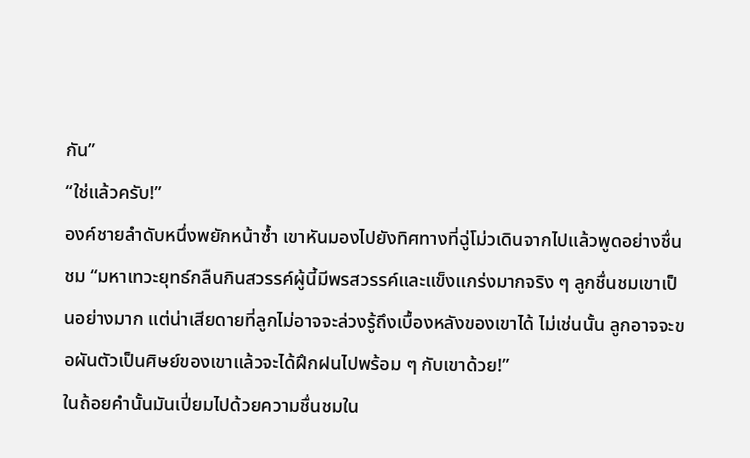กัน”
“ใช่แล้วครับ!”
องค์ชายลำดับหนึ่งพยักหน้าซ้ำ เขาหันมองไปยังทิศทางที่ฉู่โม่วเดินจากไปแล้วพูดอย่างชื่นชม “มหาเทวะยุทธ์กลืนกินสวรรค์ผู้นี้มีพรสวรรค์และแข็งแกร่งมากจริง ๆ ลูกชื่นชมเขาเป็นอย่างมาก แต่น่าเสียดายที่ลูกไม่อาจจะล่วงรู้ถึงเบื้องหลังของเขาได้ ไม่เช่นนั้น ลูกอาจจะขอผันตัวเป็นศิษย์ของเขาแล้วจะได้ฝึกฝนไปพร้อม ๆ กับเขาด้วย!”
ในถ้อยคำนั้นมันเปี่ยมไปด้วยความชื่นชมใน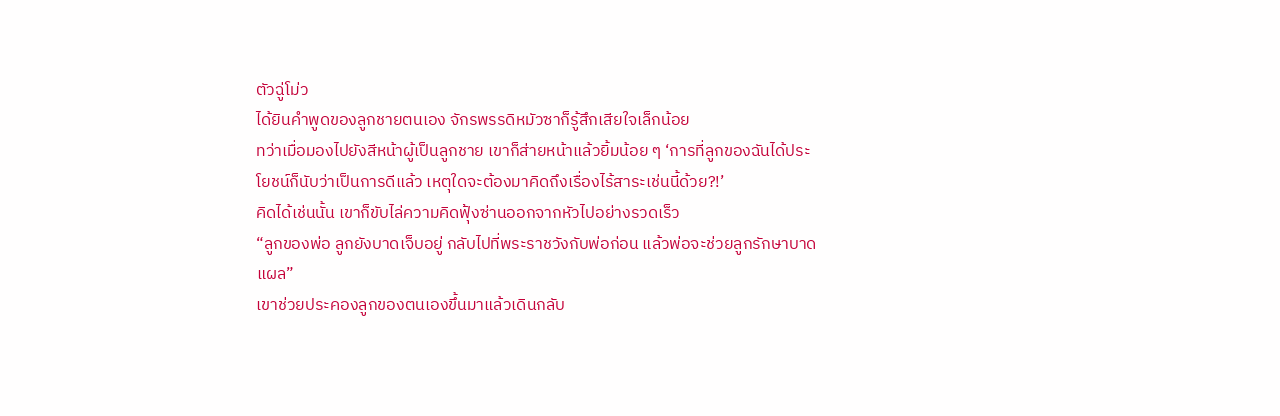ตัวฉู่โม่ว
ได้ยินคำพูดของลูกชายตนเอง จักรพรรดิหมัวซาก็รู้สึกเสียใจเล็กน้อย
ทว่าเมื่อมองไปยังสีหน้าผู้เป็นลูกชาย เขาก็ส่ายหน้าแล้วยิ้มน้อย ๆ ‘การที่ลูกของฉันได้ประโยชน์ก็นับว่าเป็นการดีแล้ว เหตุใดจะต้องมาคิดถึงเรื่องไร้สาระเช่นนี้ด้วย?!’
คิดได้เช่นนั้น เขาก็ขับไล่ความคิดฟุ้งซ่านออกจากหัวไปอย่างรวดเร็ว
“ลูกของพ่อ ลูกยังบาดเจ็บอยู่ กลับไปที่พระราชวังกับพ่อก่อน แล้วพ่อจะช่วยลูกรักษาบาดแผล”
เขาช่วยประคองลูกของตนเองขึ้นมาแล้วเดินกลับ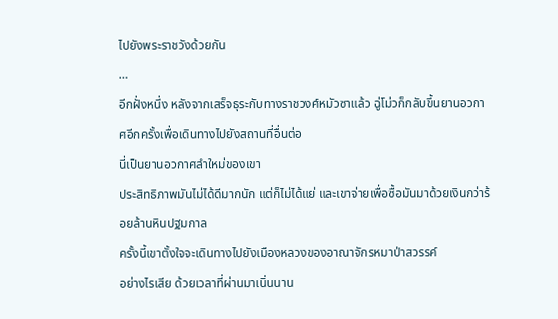ไปยังพระราชวังด้วยกัน
…
อีกฝั่งหนึ่ง หลังจากเสร็จธุระกับทางราชวงศ์หมัวซาแล้ว ฉู่โม่วก็กลับขึ้นยานอวกาศอีกครั้งเพื่อเดินทางไปยังสถานที่อื่นต่อ
นี่เป็นยานอวกาศลำใหม่ของเขา
ประสิทธิภาพมันไม่ได้ดีมากนัก แต่ก็ไม่ได้แย่ และเขาจ่ายเพื่อซื้อมันมาด้วยเงินกว่าร้อยล้านหินปฐมกาล
ครั้งนี้เขาตั้งใจจะเดินทางไปยังเมืองหลวงของอาณาจักรหมาป่าสวรรค์
อย่างไรเสีย ด้วยเวลาที่ผ่านมาเนิ่นนาน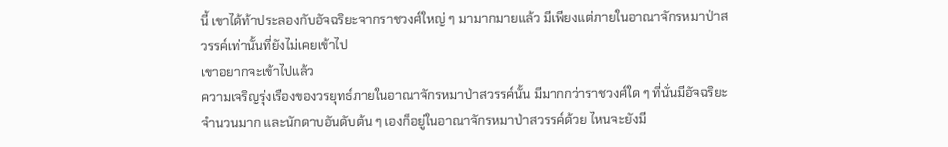นี้ เขาได้ท้าประลองกับอัจฉริยะจากราชวงศ์ใหญ่ ๆ มามากมายแล้ว มีเพียงแต่ภายในอาณาจักรหมาป่าสวรรค์เท่านั้นที่ยังไม่เคยเข้าไป
เขาอยากจะเข้าไปแล้ว
ความเจริญรุ่งเรืองของวรยุทธ์ภายในอาณาจักรหมาป่าสวรรค์นั้น มีมากกว่าราชวงศ์ใด ๆ ที่นั่นมีอัจฉริยะจำนวนมาก และนักดาบอันดับต้น ๆ เองก็อยู่ในอาณาจักรหมาป่าสวรรค์ด้วย ไหนจะยังมี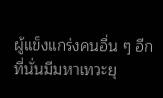ผู้แข็งแกร่งคนอื่น ๆ อีก ที่นั่นมีมหาเทวะยุ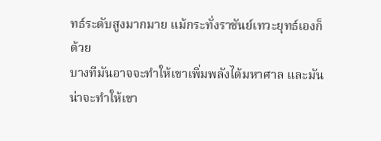ทธ์ระดับสูงมากมาย แม้กระทั่งราชันย์เทวะยุทธ์เองก็ด้วย
บางทีมันอาจจะทำให้เขาเพิ่มพลังได้มหาศาล และมันน่าจะทำให้เขา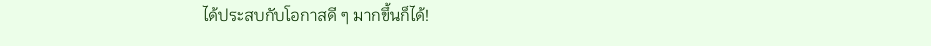ได้ประสบกับโอกาสดี ๆ มากขึ้นก็ได้!